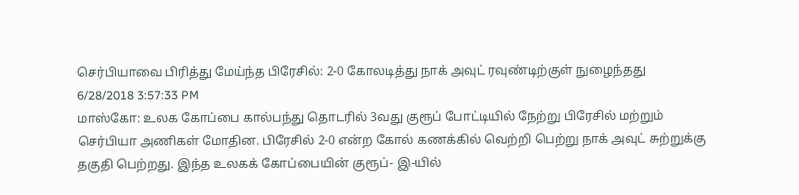செர்பியாவை பிரித்து மேய்ந்த பிரேசில்: 2-0 கோலடித்து நாக் அவுட் ரவுண்டிற்குள் நுழைந்தது
6/28/2018 3:57:33 PM
மாஸ்கோ: உலக கோப்பை கால்பந்து தொடரில் 3வது குரூப் போட்டியில் நேற்று பிரேசில் மற்றும் செர்பியா அணிகள் மோதின. பிரேசில் 2-0 என்ற கோல் கணக்கில் வெற்றி பெற்று நாக் அவுட் சுற்றுக்கு தகுதி பெற்றது. இந்த உலகக் கோப்பையின் குரூப்- இ-யில்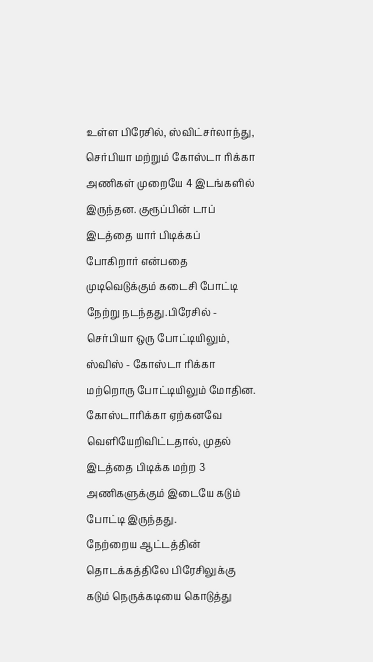உள்ள பிரேசில், ஸ்விட்சர்லாந்து, செர்பியா மற்றும் கோஸ்டா ரிக்கா அணிகள் முறையே 4 இடங்களில் இருந்தன. குரூப்பின் டாப் இடத்தை யார் பிடிக்கப் போகிறார் என்பதை முடிவெடுக்கும் கடைசி போட்டி நேற்று நடந்தது.பிரேசில் - செர்பியா ஒரு போட்டியிலும், ஸ்விஸ் - கோஸ்டா ரிக்கா மற்றொரு போட்டியிலும் மோதின. கோஸ்டாரிக்கா ஏற்கனவே வெளியேறிவிட்டதால், முதல் இடத்தை பிடிக்க மற்ற 3 அணிகளுக்கும் இடையே கடும் போட்டி இருந்தது.
நேற்றைய ஆட்டத்தின் தொடக்கத்திலே பிரேசிலுக்கு கடும் நெருக்கடியை கொடுத்து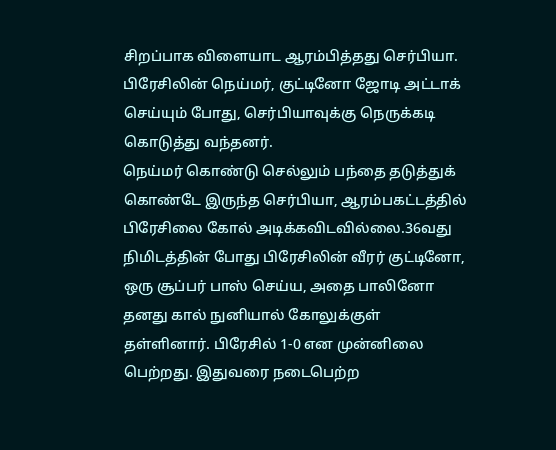சிறப்பாக விளையாட ஆரம்பித்தது செர்பியா. பிரேசிலின் நெய்மர், குட்டினோ ஜோடி அட்டாக் செய்யும் போது, செர்பியாவுக்கு நெருக்கடி கொடுத்து வந்தனர்.
நெய்மர் கொண்டு செல்லும் பந்தை தடுத்துக் கொண்டே இருந்த செர்பியா, ஆரம்பகட்டத்தில் பிரேசிலை கோல் அடிக்கவிடவில்லை.36வது நிமிடத்தின் போது பிரேசிலின் வீரர் குட்டினோ, ஒரு சூப்பர் பாஸ் செய்ய, அதை பாலினோ தனது கால் நுனியால் கோலுக்குள் தள்ளினார். பிரேசில் 1-0 என முன்னிலை பெற்றது. இதுவரை நடைபெற்ற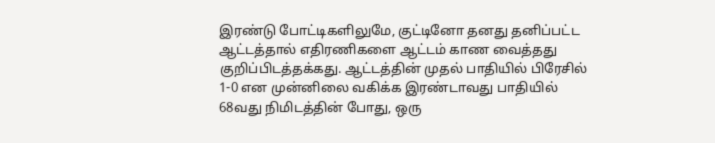இரண்டு போட்டிகளிலுமே, குட்டினோ தனது தனிப்பட்ட ஆட்டத்தால் எதிரணிகளை ஆட்டம் காண வைத்தது குறிப்பிடத்தக்கது. ஆட்டத்தின் முதல் பாதியில் பிரேசில் 1-0 என முன்னிலை வகிக்க இரண்டாவது பாதியில் 68வது நிமிடத்தின் போது, ஒரு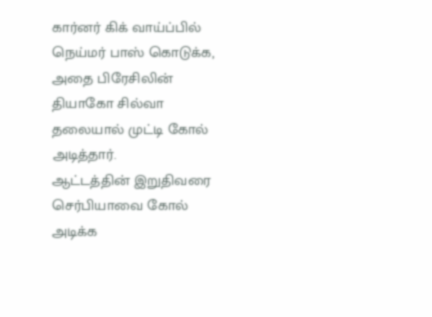கார்னர் கிக் வாய்ப்பில் நெய்மர் பாஸ் கொடுக்க, அதை பிரேசிலின் தியாகோ சில்வா தலையால் முட்டி கோல் அடித்தார்.
ஆட்டத்தின் இறுதிவரை செர்பியாவை கோல் அடிக்க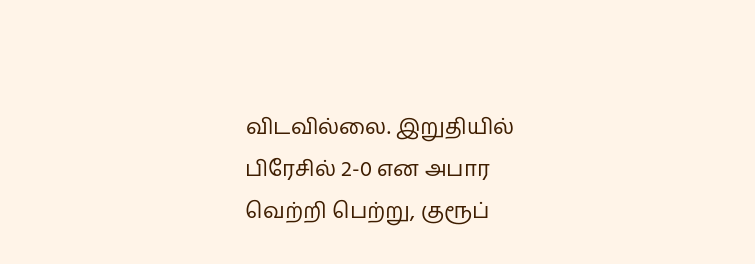விடவில்லை. இறுதியில் பிரேசில் 2-0 என அபார வெற்றி பெற்று, குரூப்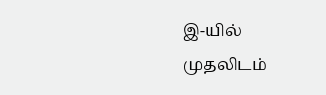இ-யில் முதலிடம்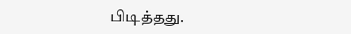பிடித்தது.